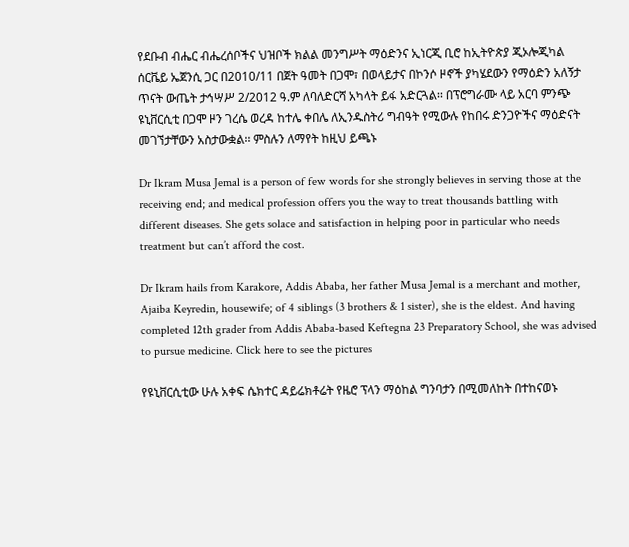የደቡብ ብሔር ብሔረሰቦችና ህዝቦች ክልል መንግሥት ማዕድንና ኢነርጂ ቢሮ ከኢትዮጵያ ጂኦሎጂካል ሰርቬይ ኤጀንሲ ጋር በ2010/11 በጀት ዓመት በጋሞ፣ በወላይታና በኮንሶ ዞኖች ያካሄደውን የማዕድን አለኝታ ጥናት ውጤት ታኅሣሥ 2/2012 ዓ.ም ለባለድርሻ አካላት ይፋ አድርጓል፡፡ በፕሮግራሙ ላይ አርባ ምንጭ ዩኒቨርሲቲ በጋሞ ዞን ገረሴ ወረዳ ከተሌ ቀበሌ ለኢንዱስትሪ ግብዓት የሚውሉ የከበሩ ድንጋዮችና ማዕድናት መገኘታቸውን አስታውቋል፡፡ ምስሉን ለማየት ከዚህ ይጫኑ

Dr Ikram Musa Jemal is a person of few words for she strongly believes in serving those at the receiving end; and medical profession offers you the way to treat thousands battling with different diseases. She gets solace and satisfaction in helping poor in particular who needs treatment but can’t afford the cost.

Dr Ikram hails from Karakore, Addis Ababa, her father Musa Jemal is a merchant and mother, Ajaiba Keyredin, housewife; of 4 siblings (3 brothers & 1 sister), she is the eldest. And having completed 12th grader from Addis Ababa-based Keftegna 23 Preparatory School, she was advised to pursue medicine. Click here to see the pictures

የዩኒቨርሲቲው ሁሉ አቀፍ ሴክተር ዳይሬክቶሬት የዜሮ ፕላን ማዕከል ግንባታን በሚመለከት በተከናወኑ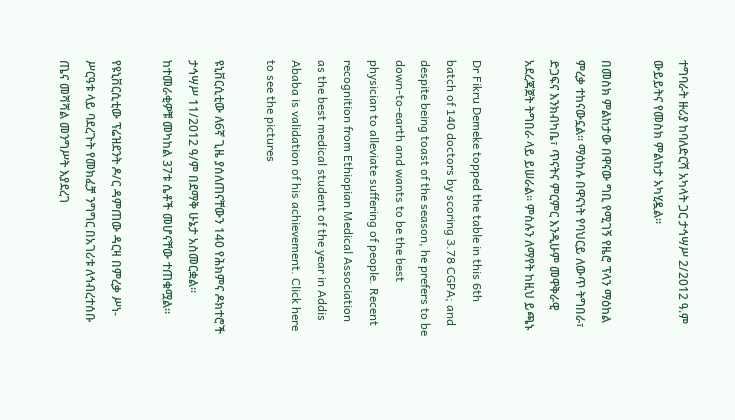ተግባራት ዙሪያ ከባለድርሻ አካላት ጋር ታኅሣሥ 2/2012 ዓ.ም ውይይትና የመስክ ምልከታ አካሂዷል፡፡

በመስክ ምልከታው በዋናው ግቢ የሚገኝ የዜሮ ፕላን ማዕከል ምረቃ ተከናውኗል፡፡ ማዕከሉ በዋናነት የባህርይ ለውጥ ትግበራ፣ ድጋፍና እንክብካቤ፣ ጥናትና ምርምር እንዲሁም መዋቅራዊ አደረጃጀት ትግበራ ላይ ይሠራል፡፡ ምስሉን ለማየት ከዚህ ይጫኑ

Dr Fikru Demeke topped the table in this 6th batch of 140 doctors by scoring 3.78 CGPA; and despite being toast of the season, he prefers to be down-to-earth and wants to be the best physician to alleviate suffering of people. Recent recognition from Ethiopian Medical Association as the best medical student of the year in Addis Ababa is validation of his achievement. Click here to see the pictures

ዩኒቨርሲቲው ለ6ኛ ጊዜ ያሰለጠናቸውን 140 የሕክምና ዶክተሮች ታኅሣሥ 11/2012 ዓ/ም በደማቅ ሁኔታ አስመርቋል፡፡ ከተመራቂዎቹ መካከል 37ቱ ሴቶች መሆናቸው ተጠቁሟል፡፡

የዩኒቨርሲቲው ፕሬዝደንት ዶ/ር ዳምጠው ዳርዛ በምረቃ ሥነ-ሥርዓቱ ላይ ባደረጉት የመክፈቻ ንግግር በአገሪቱ ለኅብረተሰቡ ጤና መሻሻል መንግሥት እያደረገ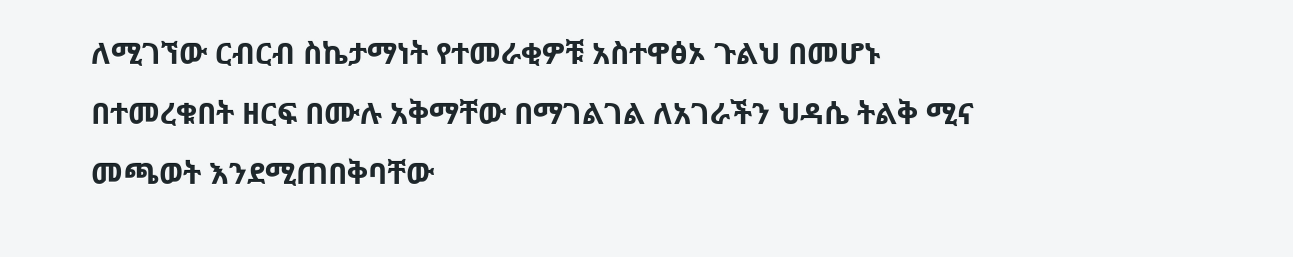ለሚገኘው ርብርብ ስኬታማነት የተመራቂዎቹ አስተዋፅኦ ጉልህ በመሆኑ በተመረቁበት ዘርፍ በሙሉ አቅማቸው በማገልገል ለአገራችን ህዳሴ ትልቅ ሚና መጫወት እንደሚጠበቅባቸው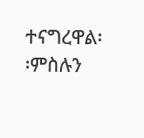ተናግረዋል፡፡ምስሉን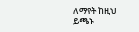ለማየት ከዚህ ይጫኑ